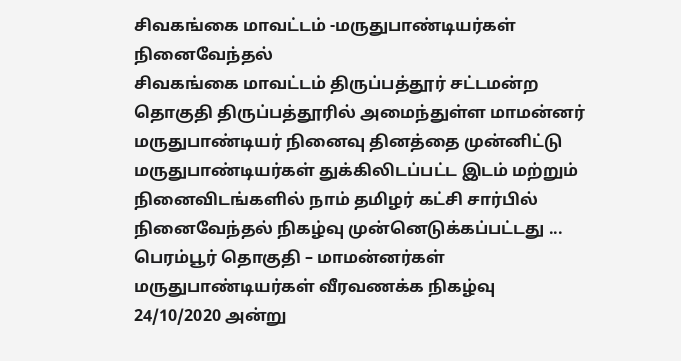சிவகங்கை மாவட்டம் -மருதுபாண்டியர்கள் நினைவேந்தல்
சிவகங்கை மாவட்டம் திருப்பத்தூர் சட்டமன்ற தொகுதி திருப்பத்தூரில் அமைந்துள்ள மாமன்னர் மருதுபாண்டியர் நினைவு தினத்தை முன்னிட்டு மருதுபாண்டியர்கள் துக்கிலிடப்பட்ட இடம் மற்றும் நினைவிடங்களில் நாம் தமிழர் கட்சி சார்பில் நினைவேந்தல் நிகழ்வு முன்னெடுக்கப்பட்டது ...
பெரம்பூர் தொகுதி – மாமன்னர்கள் மருதுபாண்டியர்கள் வீரவணக்க நிகழ்வு
24/10/2020 அன்று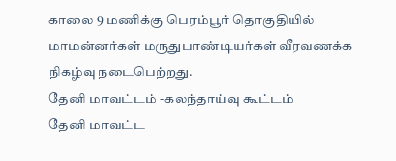காலை 9 மணிக்கு பெரம்பூர் தொகுதியில் மாமன்னர்கள் மருதுபாண்டியர்கள் வீரவணக்க நிகழ்வு நடைபெற்றது.
தேனி மாவட்டம் -கலந்தாய்வு கூட்டம்
தேனி மாவட்ட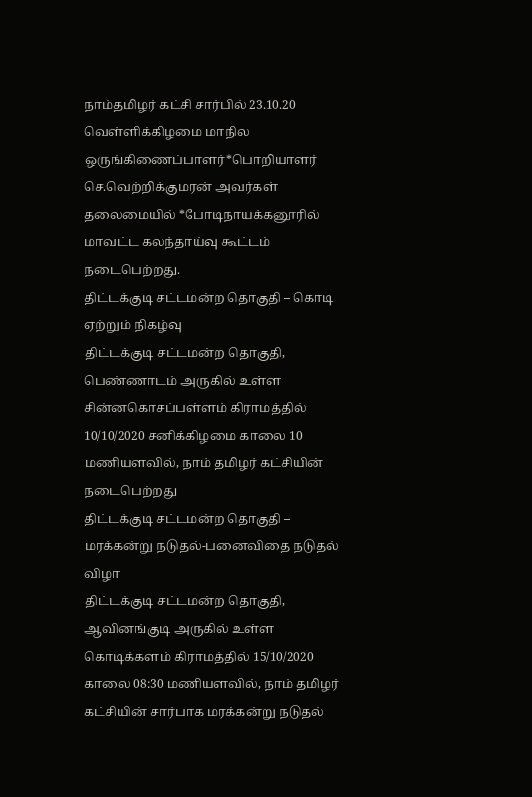நாம்தமிழர் கட்சி சார்பில் 23.10.20 வெள்ளிக்கிழமை மாநில ஒருங்கிணைப்பாளர்*பொறியாளர் செ.வெற்றிக்குமரன் அவர்கள் தலைமையில் *போடிநாயக்கனூரில் மாவட்ட கலந்தாய்வு கூட்டம் நடைபெற்றது.
திட்டக்குடி சட்டமன்ற தொகுதி – கொடி ஏற்றும் நிகழ்வு
திட்டக்குடி சட்டமன்ற தொகுதி, பெண்ணாடம் அருகில் உள்ள சின்னகொசப்பள்ளம் கிராமத்தில் 10/10/2020 சனிக்கிழமை காலை 10 மணியளவில், நாம் தமிழர் கட்சியின் நடைபெற்றது
திட்டக்குடி சட்டமன்ற தொகுதி – மரக்கன்று நடுதல்-பனைவிதை நடுதல் விழா
திட்டக்குடி சட்டமன்ற தொகுதி, ஆவினங்குடி அருகில் உள்ள கொடிக்களம் கிராமத்தில் 15/10/2020 காலை 08:30 மணியளவில், நாம் தமிழர் கட்சியின் சார்பாக மரக்கன்று நடுதல்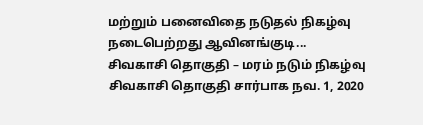மற்றும் பனைவிதை நடுதல் நிகழ்வு நடைபெற்றது ஆவினங்குடி...
சிவகாசி தொகுதி – மரம் நடும் நிகழ்வு
சிவகாசி தொகுதி சார்பாக நவ. 1, 2020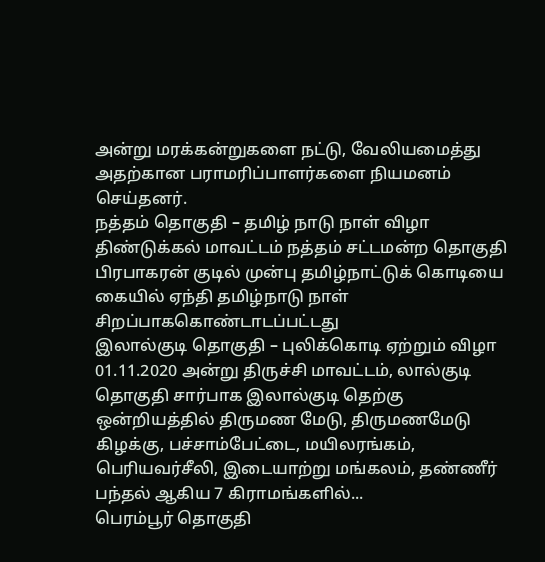அன்று மரக்கன்றுகளை நட்டு, வேலியமைத்து அதற்கான பராமரிப்பாளர்களை நியமனம் செய்தனர்.
நத்தம் தொகுதி – தமிழ் நாடு நாள் விழா
திண்டுக்கல் மாவட்டம் நத்தம் சட்டமன்ற தொகுதி பிரபாகரன் குடில் முன்பு தமிழ்நாட்டுக் கொடியை கையில் ஏந்தி தமிழ்நாடு நாள் சிறப்பாககொண்டாடப்பட்டது
இலால்குடி தொகுதி – புலிக்கொடி ஏற்றும் விழா
01.11.2020 அன்று திருச்சி மாவட்டம், லால்குடி தொகுதி சார்பாக இலால்குடி தெற்கு ஒன்றியத்தில் திருமண மேடு, திருமணமேடு கிழக்கு, பச்சாம்பேட்டை, மயிலரங்கம், பெரியவர்சீலி, இடையாற்று மங்கலம், தண்ணீர் பந்தல் ஆகிய 7 கிராமங்களில்...
பெரம்பூர் தொகுதி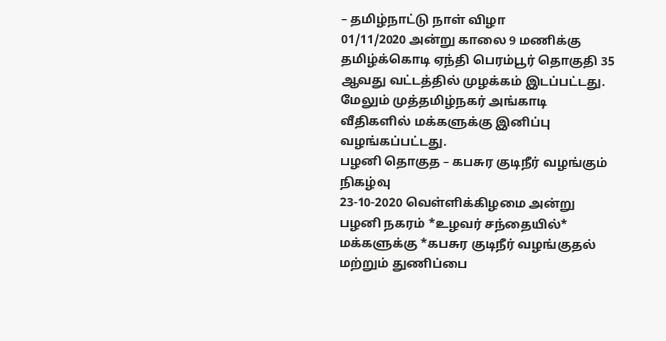– தமிழ்நாட்டு நாள் விழா
01/11/2020 அன்று காலை 9 மணிக்கு தமிழ்க்கொடி ஏந்தி பெரம்பூர் தொகுதி 35 ஆவது வட்டத்தில் முழக்கம் இடப்பட்டது. மேலும் முத்தமிழ்நகர் அங்காடி வீதிகளில் மக்களுக்கு இனிப்பு வழங்கப்பட்டது.
பழனி தொகுத – கபசுர குடிநீர் வழங்கும் நிகழ்வு
23-10-2020 வெள்ளிக்கிழமை அன்று பழனி நகரம் *உழவர் சந்தையில்* மக்களுக்கு *கபசுர குடிநீர் வழங்குதல் மற்றும் துணிப்பை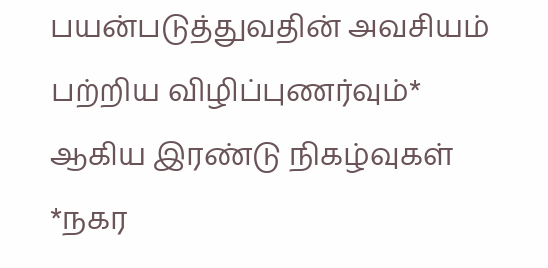பயன்படுத்துவதின் அவசியம் பற்றிய விழிப்புணர்வும்* ஆகிய இரண்டு நிகழ்வுகள் *நகர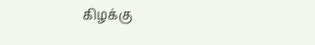கிழக்கு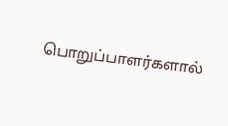பொறுப்பாளர்களால்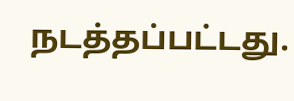நடத்தப்பட்டது.